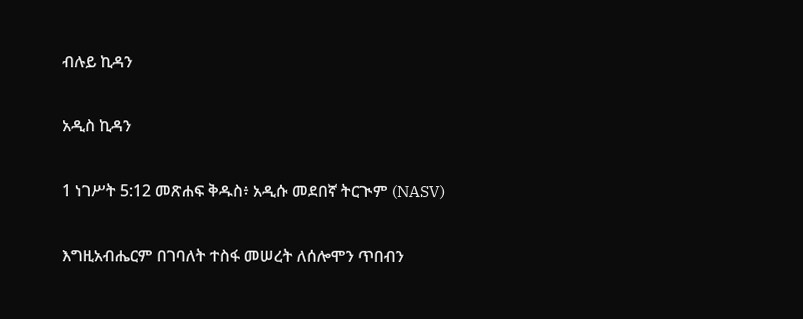ብሉይ ኪዳን

አዲስ ኪዳን

1 ነገሥት 5:12 መጽሐፍ ቅዱስ፥ አዲሱ መደበኛ ትርጒም (NASV)

እግዚአብሔርም በገባለት ተስፋ መሠረት ለሰሎሞን ጥበብን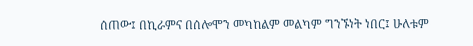ሰጠው፤ በኪራምና በሰሎሞን መካከልም መልካም ግንኙነት ነበር፤ ሁለቱም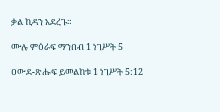ቃል ኪዳን አደረጉ።

ሙሉ ምዕራፍ ማንበብ 1 ነገሥት 5

ዐውደ-ጽሑፍ ይመልከቱ 1 ነገሥት 5:12